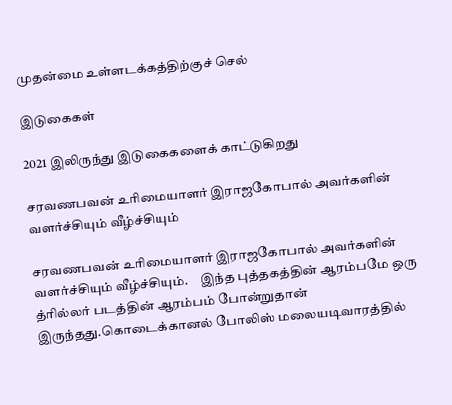முதன்மை உள்ளடக்கத்திற்குச் செல்

இடுகைகள்

2021 இலிருந்து இடுகைகளைக் காட்டுகிறது

சரவணபவன் உரிமையாளர் இராஜகோபால் அவர்களின் வளர்ச்சியும் வீழ்ச்சியும்

சரவணபவன் உரிமையாளர் இராஜகோபால் அவர்களின் வளர்ச்சியும் வீழ்ச்சியும்.     இந்த புத்தகத்தின் ஆரம்பமே ஒரு த்ரில்லர் படத்தின் ஆரம்பம் போன்றுதான் இருந்தது.கொடைக்கானல் போலிஸ் மலையடிவாரத்தில்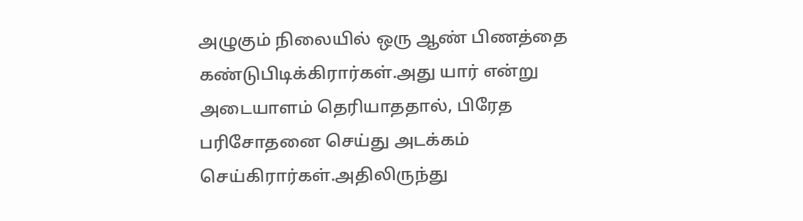அழுகும் நிலையில் ஒரு ஆண் பிணத்தை கண்டுபிடிக்கிரார்கள்.அது யார் என்று அடையாளம் தெரியாததால், பிரேத பரிசோதனை செய்து அடக்கம் செய்கிரார்கள்.அதிலிருந்து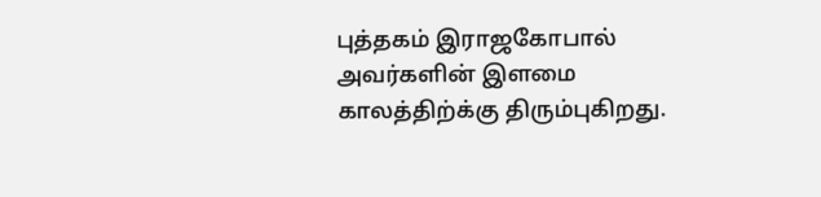புத்தகம் இராஜகோபால் அவர்களின் இளமை காலத்திற்க்கு திரும்புகிறது.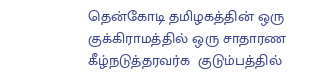தென்கோடி தமிழகத்தின் ஒரு குக்கிராமத்தில் ஒரு சாதாரண கீழ்நடுத்தரவர்க  குடும்பத்தில்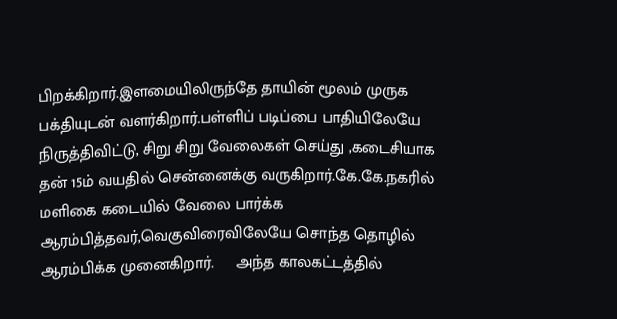பிறக்கிறார்.இளமையிலிருந்தே தாயின் மூலம் முருக பக்தியுடன் வளர்கிறார்.பள்ளிப் படிப்பை பாதியிலேயே நிருத்திவிட்டு, சிறு சிறு வேலைகள் செய்து ,கடைசியாக தன் 15ம் வயதில் சென்னைக்கு வருகிறார்.கே.கே.நகரில் மளிகை கடையில் வேலை பார்க்க ஆரம்பித்தவர்,வெகுவிரைவிலேயே சொந்த தொழில் ஆரம்பிக்க முனைகிறார்.     அந்த காலகட்டத்தில்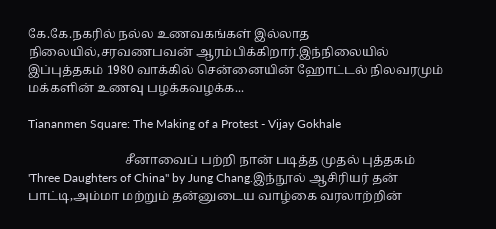கே.கே.நகரில் நல்ல உணவகங்கள் இல்லாத நிலையில்,சரவணபவன் ஆரம்பிக்கிறார்.இந்நிலையில் இப்புத்தகம் 1980 வாக்கில் சென்னையின் ஹோட்டல் நிலவரமும் மக்களின் உணவு பழக்கவழக்க...

Tiananmen Square: The Making of a Protest - Vijay Gokhale

                               சீனாவைப் பற்றி நான் படித்த முதல் புத்தகம் 'Three Daughters of China" by Jung Chang.இந்நூல் ஆசிரியர் தன் பாட்டி,அம்மா மற்றும் தன்னுடைய வாழ்கை வரலாற்றின்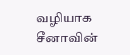வழியாக சீனாவின்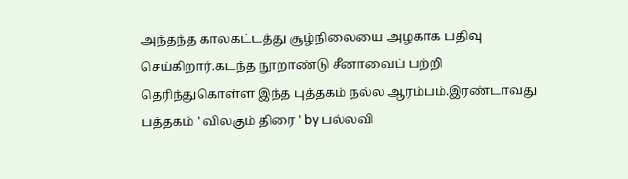அந்தந்த காலகட்டத்து சூழ்நிலையை அழகாக பதிவு செய்கிறார்.கடந்த நூறாண்டு சீனாவைப் பற்றி தெரிந்துகொள்ள இந்த புத்தகம் நல்ல ஆரம்பம்.இரண்டாவது பத்தகம் ' விலகும் திரை ' by பல்லவி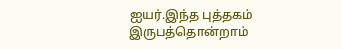ஐயர்.இந்த புத்தகம் இருபத்தொன்றாம்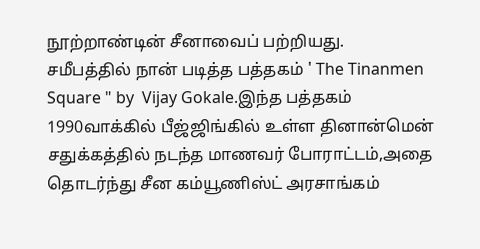நூற்றாண்டின் சீனாவைப் பற்றியது.                சமீபத்தில் நான் படித்த பத்தகம் ' The Tinanmen Square " by  Vijay Gokale.இந்த பத்தகம் 1990வாக்கில் பீஜ்ஜிங்கில் உள்ள தினான்மென் சதுக்கத்தில் நடந்த மாணவர் போராட்டம்,அதை தொடர்ந்து சீன கம்யூணிஸ்ட் அரசாங்கம்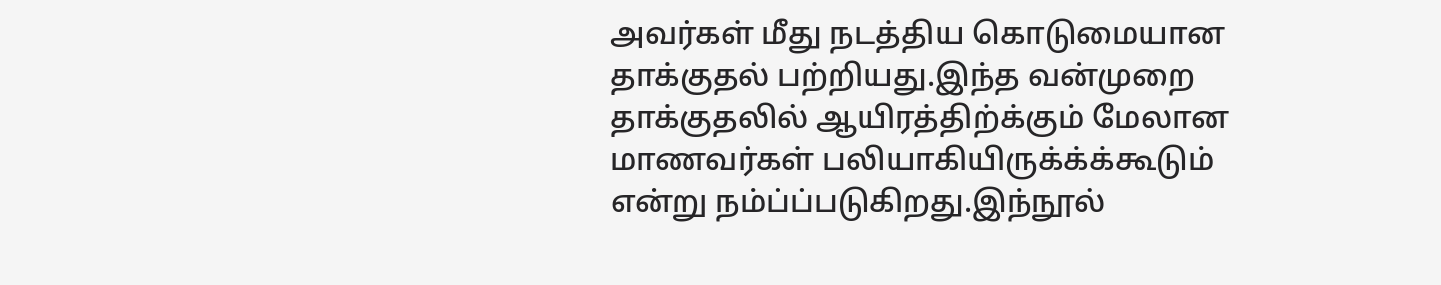அவர்கள் மீது நடத்திய கொடுமையான தாக்குதல் பற்றியது.இந்த வன்முறை தாக்குதலில் ஆயிரத்திற்க்கும் மேலான மாணவர்கள் பலியாகியிருக்க்க்கூடும் என்று நம்ப்ப்படுகிறது.இந்நூல்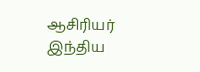ஆசிரியர் இந்திய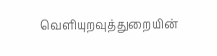வெளியுறவுத்துறையின்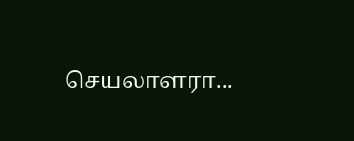செயலாளரா...